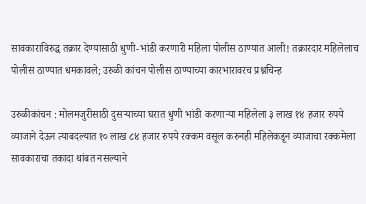सावकाराविरुद्ध तक्रार देण्यासाठी धुणी-भांडी करणारी महिला पोलीस ठाण्यात आली! तक्रारदार महिलेलाच पोलीस ठाण्यात धमकावले; उरुळी कांचन पोलीस ठाण्याच्या कारभारावरच प्रश्नचिन्ह

उरुळीकांचन : मोलमजुरीसाठी दुसऱ्याच्या घरात धुणी भांडी करणाऱ्या महिलेला ३ लाख १४ हजार रुपये व्याजाने देऊन त्याबदल्यात १० लाख ८४ हजार रुपये रक्कम वसूल करुनही महिलेकडून व्याजाचा रक्कमेला सावकाराचा तकादा थांबत नसल्याने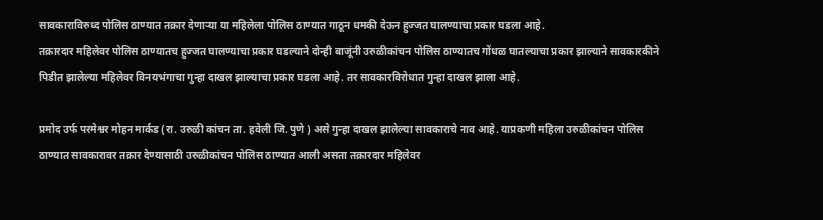सावकाराविरुध्द पोलिस ठाण्यात तक्रार देणाऱ्या या महिलेला पोलिस ठाण्यात गाठून धमकी देऊन हुज्जत घालण्याचा प्रकार घडला आहे.
तक्रारदार महिलेवर पोलिस ठाण्यातच हुज्जत घालण्याचा प्रकार घडल्याने दोन्ही बाजूंनी उरुळीकांचन पोलिस ठाण्यातच गोंधळ घातल्याचा प्रकार झाल्याने सावकारकीने पिडीत झालेल्या महिलेवर विनयभंगाचा गुन्हा दाखल झाल्याचा प्रकार घडला आहे. तर सावकारविरोधात गुन्हा दाखल झाला आहे.

प्रमोद उर्फ परमेश्वर मोहन मार्कड (रा. उरुळी कांचन ता. हवेली जि. पुणे ) असे गुन्हा दाखल झालेल्या सावकाराचे नाव आहे. याप्रकणी महिला उरुळीकांचन पोलिस ठाण्यात सावकारावर तक्रार देण्यासाठी उरुळीकांचन पोलिस ठाण्यात आली असता तक्रारदार महिलेवर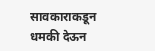सावकाराकडून धमकी देऊन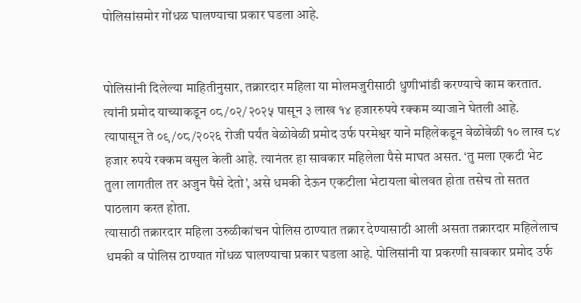पोलिसांसमोर गोंधळ घालण्याचा प्रकार घडला आहे.


पोलिसांनी दिलेल्या माहितीनुसार, तक्रारदार महिला या मोलमजुरीसाठी धुणीभांडी करण्याचे काम करतात. त्यांनी प्रमोद याच्याकडून ०८/०२/२०२५ पासून ३ लाख १४ हजाररुपये रक्कम व्याजाने घेतली आहे.
त्यापासून ते ०९/०८/२०२६ रोजी पर्यंत वेळोवेळी प्रमोद उर्फ परमेश्वर याने महिलेकडून वेळोवेळी १० लाख ८४ हजार रुपये रक्कम वसुल केली आहे. त्यानंतर हा सावकार महिलेला पैसे माघत असत. ‘तु मला एकटी भेट तुला लागतील तर अजुन पैसे देतो’, असे धमकी देऊन एकटीला भेटायला बोलवत होता तसेच तो सतत पाठलाग करत होता.
त्यासाठी तक्रारदार महिला उरुळीकांचन पोलिस ठाण्यात तक्रार देण्यासाठी आली असता तक्रारदार महिलेलाच धमकी व पोलिस ठाण्यात गोंधळ घालण्याचा प्रकार घडला आहे. पोलिसांनी या प्रकरणी सावकार प्रमोद उर्फ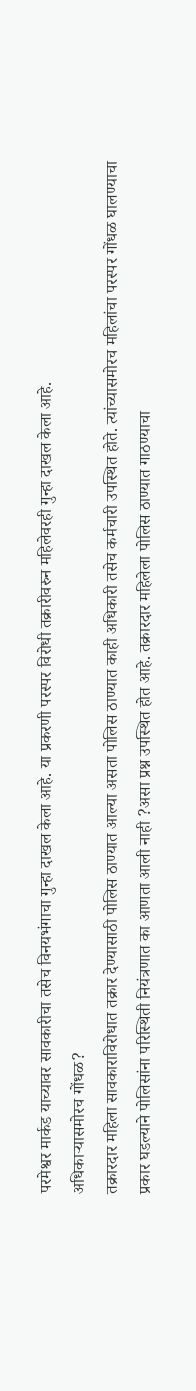परमेश्वर मार्कड याच्यावर सावकारीचा तसेच विनयभंगाचा गुन्हा दाखल केला आहे. या प्रकरणी परस्पर विरोधी तक्रारीवरुन महिलेवरही गुन्हा दाखल केला आहे.
अधिकाऱ्यासमोरच गोंधळ?
तक्रारदार महिला सावकाराविरोधात तक्रार देण्यासाठी पोलिस ठाण्यात आल्या असता पोलिस ठाण्यात काही अधिकारी तसेच कर्मचारी उपस्थित होते. त्यांच्यासमोरच महिलांचा परस्पर गोंधळ घालण्याचा प्रकार घडल्याने पोलिसांना परिस्थिती नियंत्रणात का आणता आली नाही ?असा प्रश्न उपस्थित होत आहे. तक्रारदार महिलेला पोलिस ठाण्यात गाठण्याचा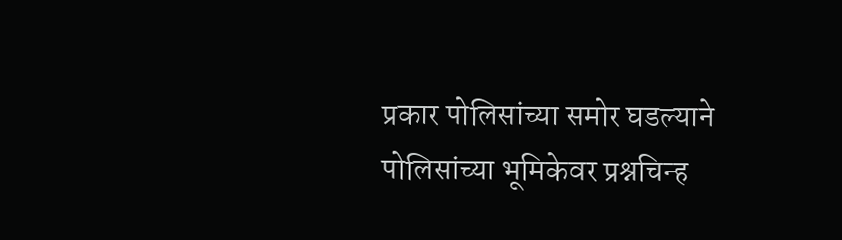प्रकार पोलिसांच्या समोर घडल्याने पोलिसांच्या भूमिकेवर प्रश्नचिन्ह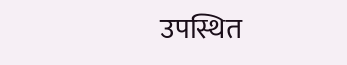उपस्थित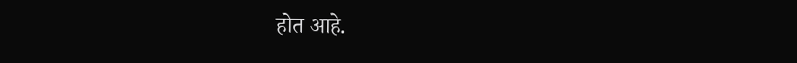होत आहे.